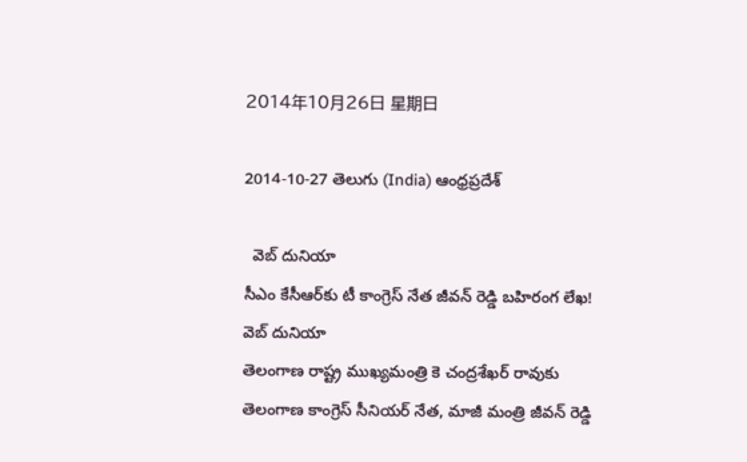2014年10月26日 星期日

2014-10-27 తెలుగు (India) ఆంధ్రప్రదేశ్

  వెబ్ దునియా
సీఎం కేసీఆర్‌కు టీ కాంగ్రెస్ నేత జీవన్ రెడ్డి బహిరంగ లేఖ!  వెబ్ దునియా
తెలంగాణ రాష్ట్ర ముఖ్యమంత్రి కె చంద్రశేఖర్ రావుకు తెలంగాణ కాంగ్రెస్ సీనియర్ నేత, మాజీ మంత్రి జీవన్ రెడ్డి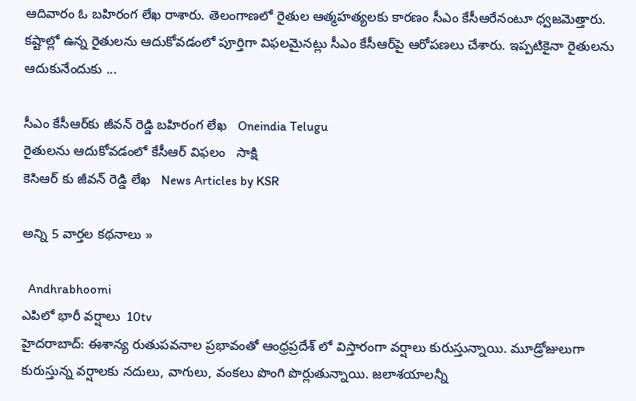ఆదివారం ఓ బహిరంగ లేఖ రాశారు. తెలంగాణలో రైతుల ఆత్మహత్యలకు కారణం సీఎం కేసీఆరేనంటూ ధ్వజమెత్తారు. కష్టాల్లో ఉన్న రైతులను ఆదుకోవడంలో పూర్తిగా విఫలమైనట్లు సీఎం కేసీఆర్‌పై ఆరోపణలు చేశారు. ఇప్పటికైనా రైతులను ఆదుకునేందుకు ...

సీఎం కేసీఆర్‌కు జీవన్ రెడ్డి బహిరంగ లేఖ   Oneindia Telugu
రైతులను ఆదుకోవడంలో కేసీఆర్ విఫలం   సాక్షి
కెసిఆర్ కు జీవన్ రెడ్డి లేఖ   News Articles by KSR

అన్ని 5 వార్తల కథనాలు »

  Andhrabhoomi
ఎపిలో భారీ వర్షాలు  10tv
హైదరాబాద్: ఈశాన్య రుతుపవనాల ప్రభావంతో ఆంధ్రప్రదేశ్‌ లో విస్తారంగా వర్షాలు కురుస్తున్నాయి. మూడ్రోజులుగా కురుస్తున్న వర్షాలకు నదులు, వాగులు, వంకలు పొంగి పొర్లుతున్నాయి. జలాశయాలన్నీ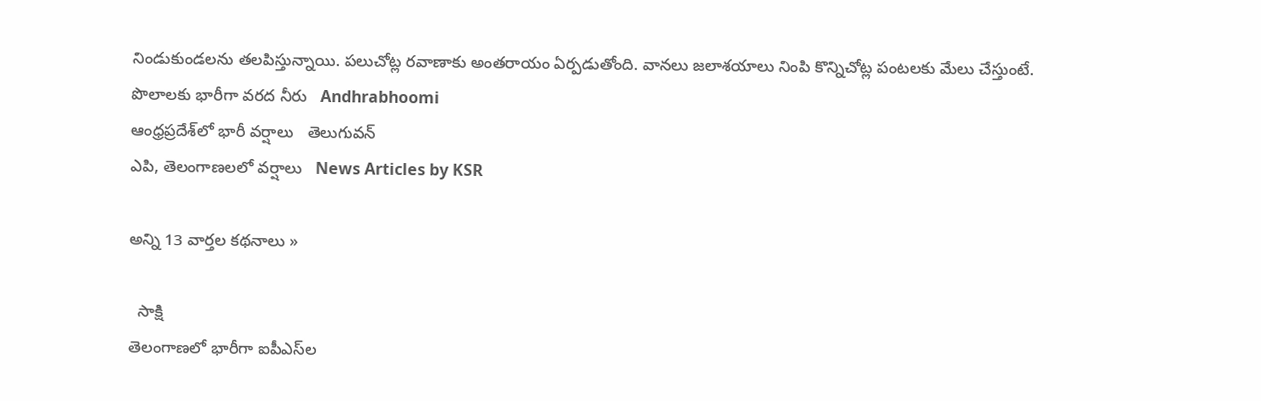నిండుకుండలను తలపిస్తున్నాయి. పలుచోట్ల రవాణాకు అంతరాయం ఏర్పడుతోంది. వానలు జలాశయాలు నింపి కొన్నిచోట్ల పంటలకు మేలు చేస్తుంటే.
పొలాలకు భారీగా వరద నీరు   Andhrabhoomi
ఆంధ్రప్రదేశ్‌లో భారీ వర్షాలు   తెలుగువన్
ఎపి, తెలంగాణలలో వర్షాలు   News Articles by KSR

అన్ని 13 వార్తల కథనాలు »

  సాక్షి
తెలంగాణలో భారీగా ఐపీఎస్‌ల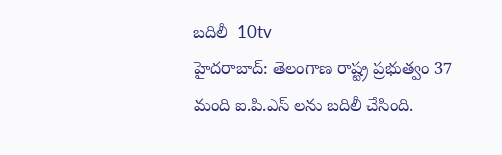బదిలీ  10tv
హైదరాబాద్: తెలంగాణ రాష్ట్ర ప్రభుత్వం 37 మంది ఐ.పి.ఎస్ లను బదిలీ చేసింది.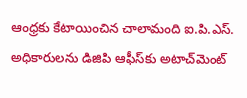ఆంధ్రకు కేటాయించిన చాలామంది ఐ.పి.ఎస్. అధికారులను డిజిపి ఆఫీస్‌కు అటాచ్‌మెంట్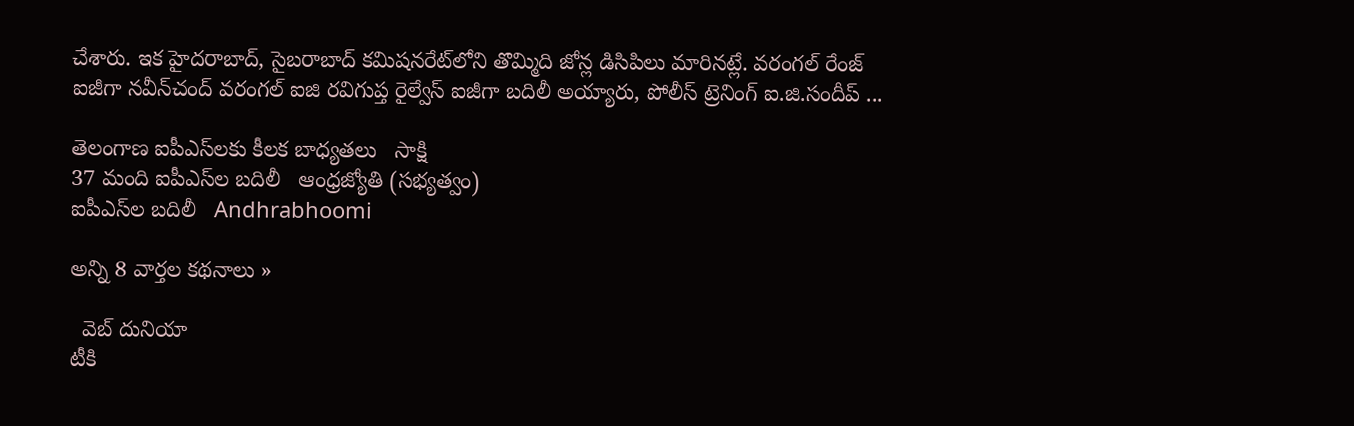చేశారు. ఇక హైదరాబాద్, సైబరాబాద్ కమిషనరేట్‌లోని తొమ్మిది జోన్ల డిసిపిలు మారినట్లే. వరంగల్ రేంజ్ ఐజీగా నవీన్‌చంద్‌ వరంగల్ ఐజి రవిగుప్త రైల్వేస్ ఐజీగా బదిలీ అయ్యారు, పోలీస్ ట్రెనింగ్ ఐ.జి.సందీప్ ...

తెలంగాణ ఐపీఎస్‌లకు కీలక బాధ్యతలు   సాక్షి
37 మంది ఐపీఎస్‌ల బదిలీ   ఆంధ్రజ్యోతి (సభ్యత్వం)
ఐపీఎస్‌ల బదిలీ   Andhrabhoomi

అన్ని 8 వార్తల కథనాలు »

  వెబ్ దునియా
టీకి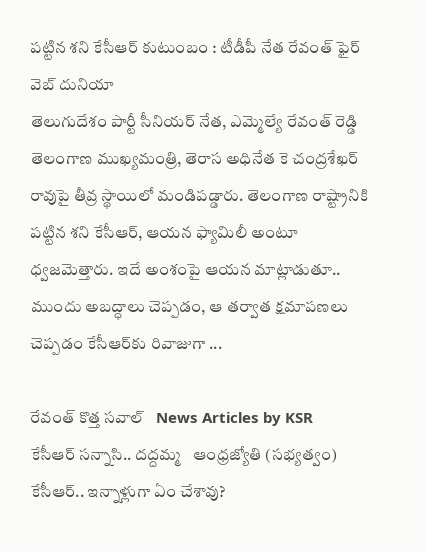పట్టిన శని కేసీఆర్ కుటుంబం : టీడీపీ నేత రేవంత్ ఫైర్  వెబ్ దునియా
తెలుగుదేశం పార్టీ సీనియర్ నేత, ఎమ్మెల్యే రేవంత్ రెడ్డి తెలంగాణ ముఖ్యమంత్రి, తెరాస అధినేత కె చంద్రశేఖర్ రావుపై తీవ్ర స్థాయిలో మండిపడ్డారు. తెలంగాణ రాష్ట్రానికి పట్టిన శని కేసీఆర్, ఆయన ఫ్యామిలీ అంటూ ధ్వజమెత్తారు. ఇదే అంశంపై ఆయన మాట్లాడుతూ.. ముందు అబద్ధాలు చెప్పడం, ఆ తర్వాత క్షమాపణలు చెప్పడం కేసీఆర్‌కు రివాజుగా ...

రేవంత్ కొత్త సవాల్   News Articles by KSR
కేసీఆర్‌ సన్నాసి.. దద్దమ్మ   ఆంధ్రజ్యోతి (సభ్యత్వం)
కేసీఆర్.. ఇన్నాళ్లుగా ఏం చేశావు?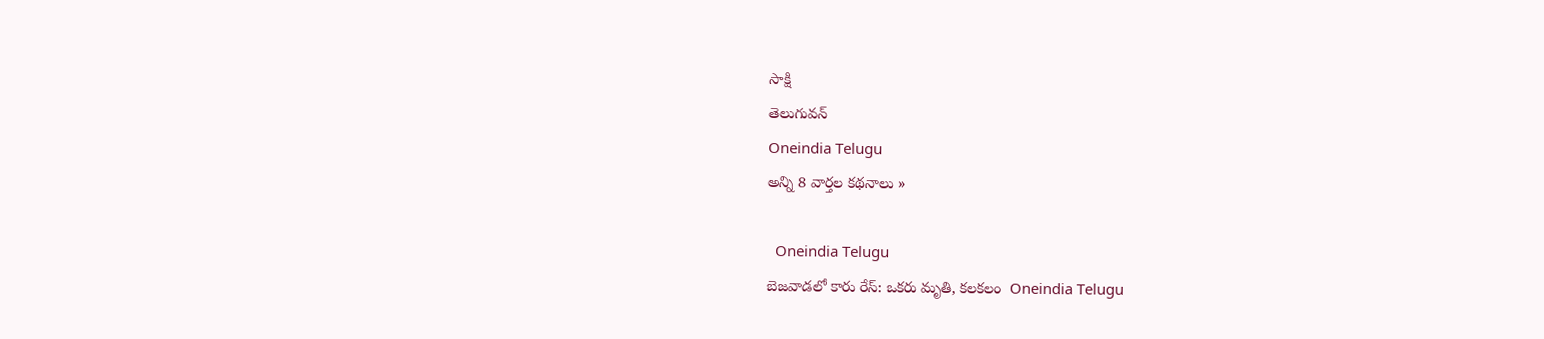సాక్షి
తెలుగువన్
Oneindia Telugu
అన్ని 8 వార్తల కథనాలు »

  Oneindia Telugu
బెజవాడలో కారు రేస్: ఒకరు మృతి, కలకలం  Oneindia Telugu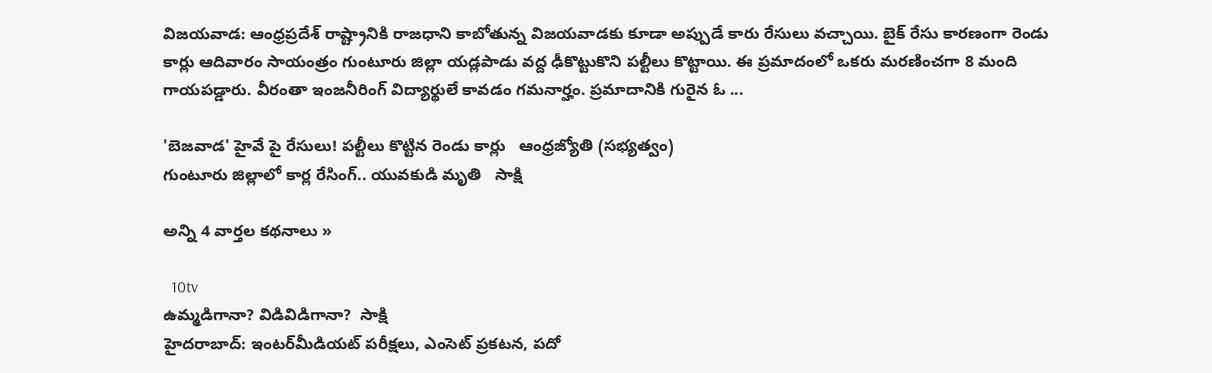విజయవాడ: ఆంధ్రప్రదేశ్ రాష్ట్రానికి రాజధాని కాబోతున్న విజయవాడకు కూడా అప్పుడే కారు రేసులు వచ్చాయి. బైక్ రేసు కారణంగా రెండు కార్లు ఆదివారం సాయంత్రం గుంటూరు జిల్లా యడ్లపాడు వద్ద ఢీకొట్టుకొని పల్టీలు కొట్టాయి. ఈ ప్రమాదంలో ఒకరు మరణించగా 8 మంది గాయపడ్డారు. వీరంతా ఇంజనీరింగ్‌ విద్యార్థులే కావడం గమనార్హం. ప్రమాదానికి గురైన ఓ ...

'బెజవాడ' హైవే పై రేసులు! పల్టీలు కొట్టిన రెండు కార్లు   ఆంధ్రజ్యోతి (సభ్యత్వం)
గుంటూరు జిల్లాలో కార్ల రేసింగ్.. యువకుడి మృతి   సాక్షి

అన్ని 4 వార్తల కథనాలు »

  10tv
ఉమ్మడిగానా? విడివిడిగానా?  సాక్షి
హైదరాబాద్: ఇంటర్‌మీడియట్ పరీక్షలు, ఎంసెట్ ప్రకటన, పదో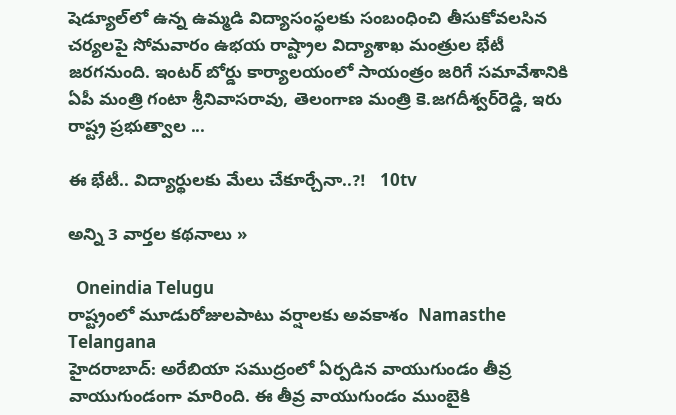షెడ్యూల్‌లో ఉన్న ఉమ్మడి విద్యాసంస్థలకు సంబంధించి తీసుకోవలసిన చర్యలపై సోమవారం ఉభయ రాష్ట్రాల విద్యాశాఖ మంత్రుల భేటీ జరగనుంది. ఇంటర్ బోర్డు కార్యాలయంలో సాయంత్రం జరిగే సమావేశానికి ఏపీ మంత్రి గంటా శ్రీనివాసరావు, తెలంగాణ మంత్రి కె.జగదీశ్వర్‌రెడ్డి, ఇరు రాష్ట్ర ప్రభుత్వాల ...

ఈ భేటీ.. విద్యార్థులకు మేలు చేకూర్చేనా..?!   10tv

అన్ని 3 వార్తల కథనాలు »

  Oneindia Telugu
రాష్ట్రంలో మూడురోజులపాటు వర్షాలకు అవకాశం  Namasthe Telangana
హైదరాబాద్: అరేబియా సముద్రంలో ఏర్పడిన వాయుగుండం తీవ్ర వాయుగుండంగా మారింది. ఈ తీవ్ర వాయుగుండం ముంబైకి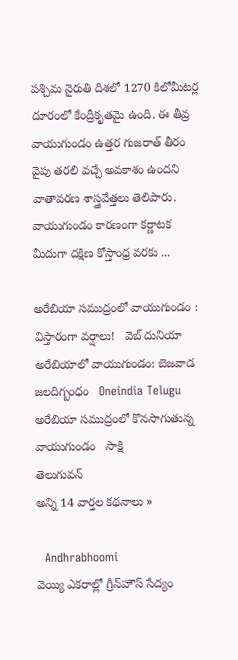పశ్చిమ నైరుతి దిశలో 1270 కిలోమీటర్ల దూరంలో కేంద్రీకృతమై ఉంది. ఈ తీవ్ర వాయుగుండం ఉత్తర గుజరాత్ తీరం వైపు తరలి వచ్చే అవకాశం ఉందని వాతావరణ శాస్త్రవేత్తలు తెలిపారు. వాయుగుండం కారణంగా కర్ణాటక మీదుగా దక్షిణ కోస్తాంధ్ర వరకు ...

అరేబియా సముద్రంలో వాయుగుండం : విస్తారంగా వర్షాలు!   వెబ్ దునియా
అరేబియాలో వాయుగుండం: బెజవాడ జలదిగ్బంధం   Oneindia Telugu
అరేబియా సముద్రంలో కొనసాగుతున్న వాయుగుండం   సాక్షి
తెలుగువన్
అన్ని 14 వార్తల కథనాలు »

  Andhrabhoomi
వెయ్యి ఎకరాల్లో గ్రీన్‌హౌస్ సేద్యం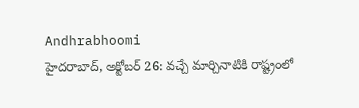Andhrabhoomi
హైదరాబాద్, అక్టోబర్ 26: వచ్చే మార్చినాటికి రాష్ట్రంలో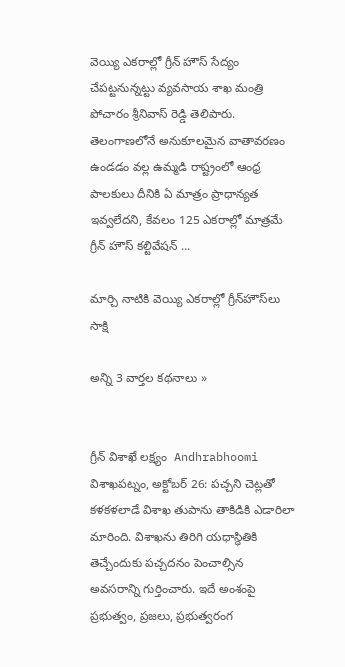వెయ్యి ఎకరాల్లో గ్రీన్ హౌస్ సేద్యం చేపట్టనున్నట్టు వ్యవసాయ శాఖ మంత్రి పోచారం శ్రీనివాస్ రెడ్డి తెలిపారు. తెలంగాణలోనే అనుకూలమైన వాతావరణం ఉండడం వల్ల ఉమ్మడి రాష్ట్రంలో ఆంధ్ర పాలకులు దీనికి ఏ మాత్రం ప్రాధాన్యత ఇవ్వలేదని, కేవలం 125 ఎకరాల్లో మాత్రమే గ్రీన్ హౌస్ కల్టివేషన్ ...

మార్చి నాటికి వెయ్యి ఎకరాల్లో గ్రీన్‌హౌస్‌లు   సాక్షి

అన్ని 3 వార్తల కథనాలు »


గ్రీన్ విశాఖే లక్ష్యం  Andhrabhoomi
విశాఖపట్నం, అక్టోబర్ 26: పచ్చని చెట్లతో కళకళలాడే విశాఖ తుపాను తాకిడికి ఎడారిలా మారింది. విశాఖను తిరిగి యధాస్థితికి తెచ్చేందుకు పచ్చదనం పెంచాల్సిన అవసరాన్ని గుర్తించారు. ఇదే అంశంపై ప్రభుత్వం, ప్రజలు, ప్రభుత్వరంగ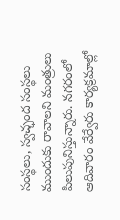సంస్థలు, స్వచ్ఛంద సంస్థలు ముందుకు రావాలని మంత్రులు పిలుపునిస్తున్నారు. నగరంలో ఆదివారం వేర్వేరు కార్యక్రమాల్లో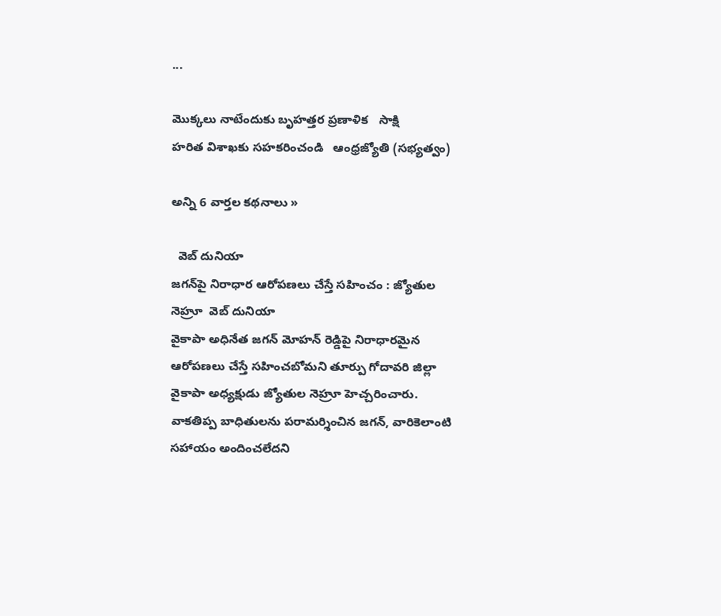...

మొక్కలు నాటేందుకు బృహత్తర ప్రణాళిక   సాక్షి
హరిత విశాఖకు సహకరించండి   ఆంధ్రజ్యోతి (సభ్యత్వం)

అన్ని 6 వార్తల కథనాలు »

  వెబ్ దునియా
జగన్‌పై నిరాధార ఆరోపణలు చేస్తే సహించం : జ్యోతుల నెహ్రూ  వెబ్ దునియా
వైకాపా అధినేత జగన్ మోహన్ రెడ్డిపై నిరాధారమైన ఆరోపణలు చేస్తే సహించబోమని తూర్పు గోదావరి జిల్లా వైకాపా అధ్యక్షుడు జ్యోతుల నెహ్రూ హెచ్చరించారు. వాకతిప్ప బాధితులను పరామర్శించిన జగన్, వారికెలాంటి సహాయం అందించలేదని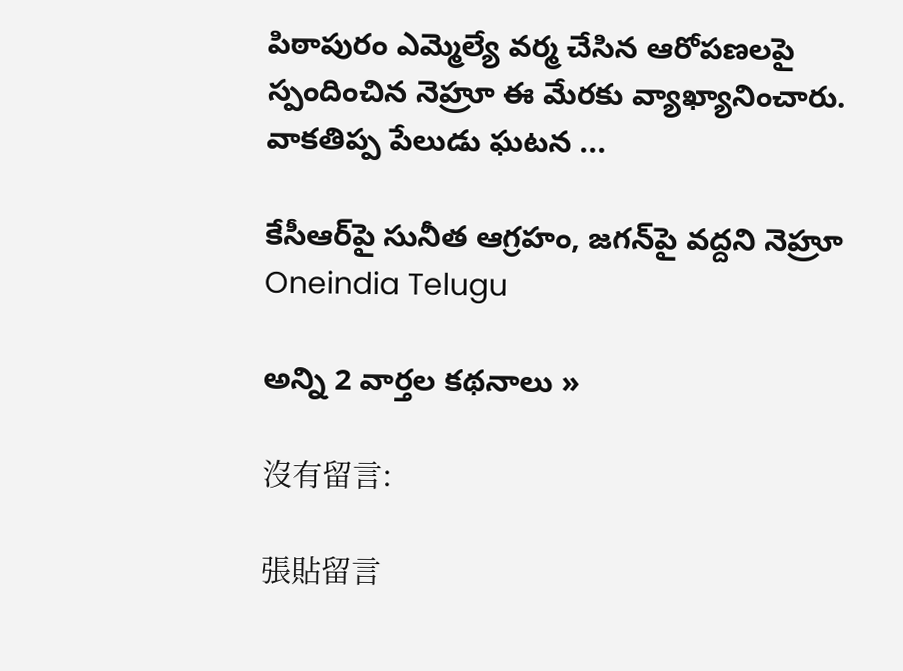పిఠాపురం ఎమ్మెల్యే వర్మ చేసిన ఆరోపణలపై స్పందించిన నెహ్రూ ఈ మేరకు వ్యాఖ్యానించారు. వాకతిప్ప పేలుడు ఘటన ...

కేసీఆర్‌పై సునీత ఆగ్రహం, జగన్‌పై వద్దని నెహ్రూ   Oneindia Telugu

అన్ని 2 వార్తల కథనాలు »

沒有留言:

張貼留言